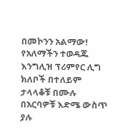በመኮንን አልማው!
የአለማችን ተወዳጁ እንግሊዝ ፕሪምየር ሊግ ክለቦች በተለይም ታላላቆቹ በሙሉ በአርባዎቹ እድሜ ውስጥ ያሉ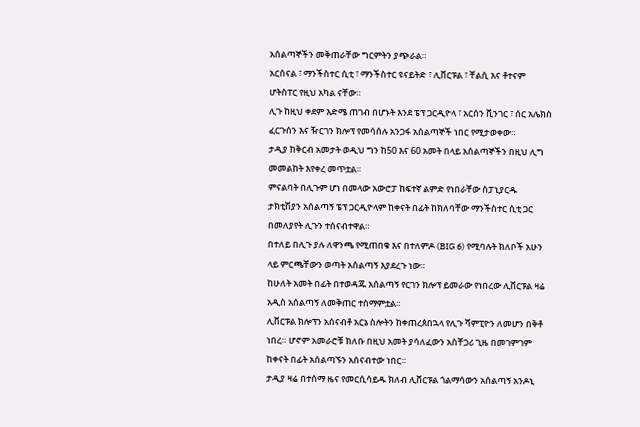አሰልጣኞችን መቅጠራቸው ግርምትን ያጭራል።
አርሰናል ፣ ማንችስተር ሲቲ ፣ ማንችስተር ዩናይትድ ፣ ሊቨርፑል ፣ ቸልሲ እና ቶተናም ሆትስፐር የዚህ አካል ናቸው።
ሊጉ ከዚህ ቀደም እድሜ ጠገብ በሆኑት እንደ ፔፕ ጋርዲዮላ ፣ አርሰን ቪንገር ፣ ሰር አሌክስ ፈርጉሰን እና ዥርገን ክሎፕ የመሳሰሉ አንጋፋ አሰልጣኞች ነበር የሚታወቀው።
ታዲያ ከቅርብ አመታት ወዲህ ግን ከ50 እና 60 አመት በላይ አሰልጣኞችን በዚህ ሊግ መመልከት እየቀረ መጥቷል።
ምናልባት በሊጉም ሆነ በመላው አውሮፓ ከፍተኛ ልምድ የነበራቸው ስፓኒያርዱ ታክቲሽያን አሰልጣኝ ፔፕ ጋርዲዮላም ከቀናት በፊት ከክለባቸው ማንችስተር ሲቲ ጋር በመለያየት ሊጉን ተሰናብተዋል።
በተለይ በሊጉ ያሉ ለዋንጫ የሚጠበቁ እና በተለምዶ (BIG 6) የሚባሉት ክለቦች አሁን ላይ ምርጫቸውን ወጣት አሰልጣኝ እያደረጉ ነው።
ከሁለት አመት በፊት በተወዳጁ አሰልጣኝ የርገን ክሎፕ ይመራው የነበረው ሊቨርፑል ዛሬ አዲስ አሰልጣኝ ለመቅጠር ተስማምቷል።
ሊቨርፑል ክሎፕን አሰናብቶ አርኔ ስሎትን ከቀጠረጰበኋላ የሊጉ ሻምፒዮን ለመሆን በቅቶ ነበረ። ሆኖም አመራሮቹ ክለቡ በዚህ አመት ያሳለፈውን አስቸጋሪ ጊዜ በመገምገም ከቀናት በፊት አሰልጣኙን አሰናብተው ነበር።
ታዲያ ዛሬ በተሰማ ዜና የመርሲሳይዱ ክለብ ሊቨርፑል ጎልማሳውን አሰልጣኝ አንዶኒ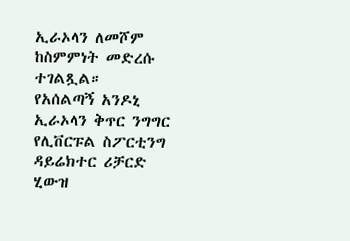ኢራኦላን ለመሾም ከስምምነት መድረሱ ተገልጿል።
የአሰልጣኝ አንዶኒ ኢራኦላን ቅጥር ንግግር የሊቨርፑል ስፖርቲንግ ዳይሬክተር ሪቻርድ ሂውዝ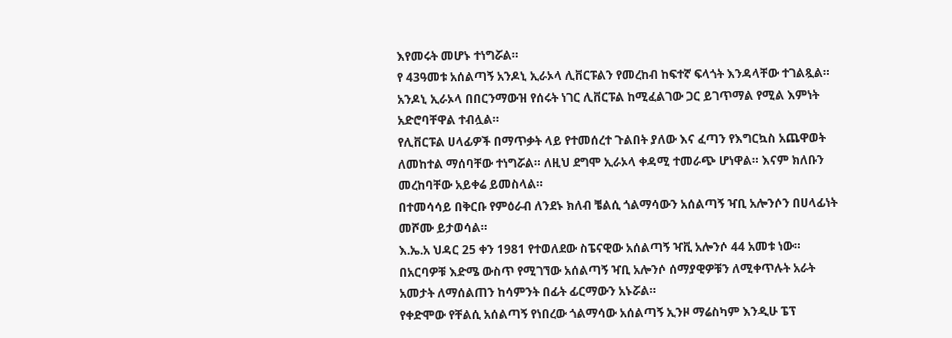እየመሩት መሆኑ ተነግሯል።
የ 43ዓመቱ አሰልጣኝ አንዶኒ ኢራኦላ ሊቨርፑልን የመረከብ ከፍተኛ ፍላጎት እንዳላቸው ተገልጿል።
አንዶኒ ኢራኦላ በበርንማውዝ የሰሩት ነገር ሊቨርፑል ከሚፈልገው ጋር ይገጥማል የሚል እምነት አድሮባቸዋል ተብሏል።
የሊቨርፑል ሀላፊዎች በማጥቃት ላይ የተመሰረተ ጉልበት ያለው እና ፈጣን የእግርኳስ አጨዋወት ለመከተል ማሰባቸው ተነግሯል። ለዚህ ደግሞ ኢራኦላ ቀዳሚ ተመራጭ ሆነዋል። እናም ክለቡን መረከባቸው አይቀሬ ይመስላል።
በተመሳሳይ በቅርቡ የምዕራብ ለንደኑ ክለብ ቼልሲ ጎልማሳውን አሰልጣኝ ዣቢ አሎንሶን በሀላፊነት መሾሙ ይታወሳል።
እ.ኤ.አ ህዳር 25 ቀን 1981 የተወለደው ስፔናዊው አሰልጣኝ ዣቪ አሎንሶ 44 አመቱ ነው።
በአርባዎቹ እድሜ ውስጥ የሚገኘው አሰልጣኝ ዣቢ አሎንሶ ሰማያዊዎቹን ለሚቀጥሉት አራት አመታት ለማሰልጠን ከሳምንት በፊት ፊርማውን አኑሯል።
የቀድሞው የቸልሲ አሰልጣኝ የነበረው ጎልማሳው አሰልጣኝ ኢንዞ ማሬስካም እንዲሁ ፔፕ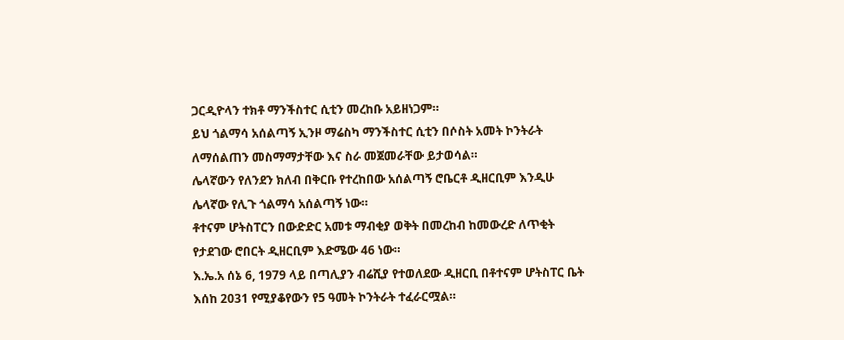ጋርዲዮላን ተክቶ ማንችስተር ሲቲን መረከቡ አይዘነጋም።
ይህ ጎልማሳ አሰልጣኝ ኢንዞ ማሬስካ ማንችስተር ሲቲን በሶስት አመት ኮንትራት ለማሰልጠን መስማማታቸው እና ስራ መጀመራቸው ይታወሳል።
ሌላኛውን የለንደን ክለብ በቅርቡ የተረከበው አሰልጣኝ ሮቤርቶ ዲዘርቢም እንዲሁ ሌላኛው የሊጉ ጎልማሳ አሰልጣኝ ነው።
ቶተናም ሆትስፐርን በውድድር አመቱ ማብቂያ ወቅት በመረከብ ከመውረድ ለጥቂት የታደገው ሮበርት ዲዘርቢም እድሜው 46 ነው።
እ.ኤ.አ ሰኔ 6, 1979 ላይ በጣሊያን ብሬሺያ የተወለደው ዲዘርቢ በቶተናም ሆትስፐር ቤት እሰከ 2031 የሚያቆየውን የ5 ዓመት ኮንትራት ተፈራርሟል።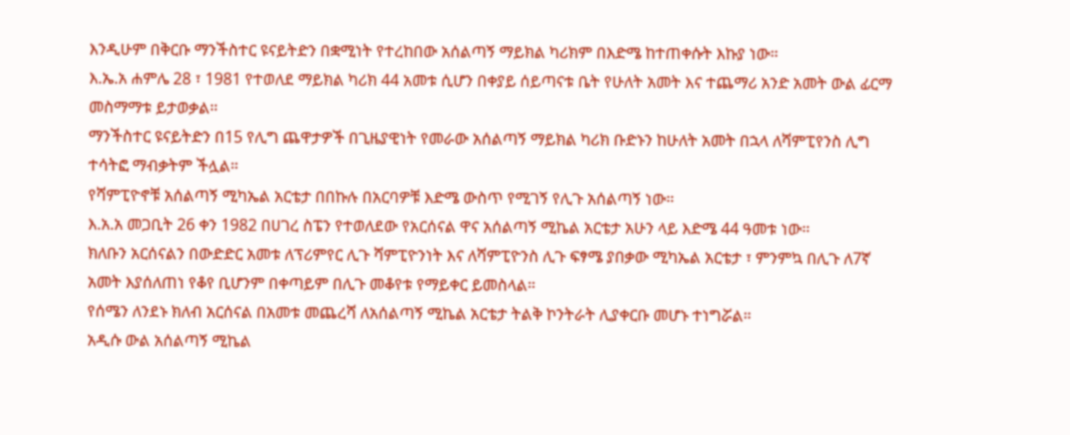እንዲሁም በቅርቡ ማንችስተር ዩናይትድን በቋሚነት የተረከበው አሰልጣኝ ማይክል ካሪክም በእድሜ ከተጠቀሱት እኩያ ነው።
እ.ኤ.አ ሐምሌ 28 ፣ 1981 የተወለደ ማይክል ካሪክ 44 አመቱ ሲሆን በቀያይ ሰይጣናቱ ቤት የሁለት አመት እና ተጨማሪ አንድ አመት ውል ፊርማ መስማማቱ ይታወቃል።
ማንችስተር ዩናይትድን በ15 የሊግ ጨዋታዎች በጊዜያዊነት የመራው አሰልጣኝ ማይክል ካሪክ ቡድኑን ከሁለት አመት በኋላ ለሻምፒየንስ ሊግ ተሳትፎ ማብቃትም ችሏል።
የሻምፒዮኖቹ አሰልጣኝ ሚካኤል አርቴታ በበኩሉ በአርባዎቹ እድሜ ውስጥ የሚገኝ የሊጉ አሰልጣኝ ነው።
እ.አ.አ መጋቢት 26 ቀን 1982 በሀገረ ስፔን የተወለደው የአርሰናል ዋና አሰልጣኝ ሚኬል አርቴታ አሁን ላይ እድሜ 44 ዓመቱ ነው።
ክለቡን አርሰናልን በውድድር አመቱ ለፕሪምየር ሊጉ ሻምፒዮንነት እና ለሻምፒዮንስ ሊጉ ፍፃሜ ያበቃው ሚካኤል አርቴታ ፣ ምንምኳ በሊጉ ለ7ኛ አመት እያሰለጠነ የቆየ ቢሆንም በቀጣይም በሊጉ መቆየቱ የማይቀር ይመስላል።
የሰሜን ለንደኑ ክለብ አርሰናል በአመቱ መጨረሻ ለአሰልጣኝ ሚኬል አርቴታ ትልቅ ኮንትራት ሊያቀርቡ መሆኑ ተነግሯል።
አዲሱ ውል አሰልጣኝ ሚኬል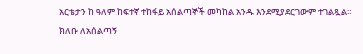አርቴታን ከ ዓለም ከፍተኛ ተከፋይ አሰልጣኞች መካከል አንዱ እንደሚያደርገውም ተገልጿል።
ክለቡ ለአሰልጣኝ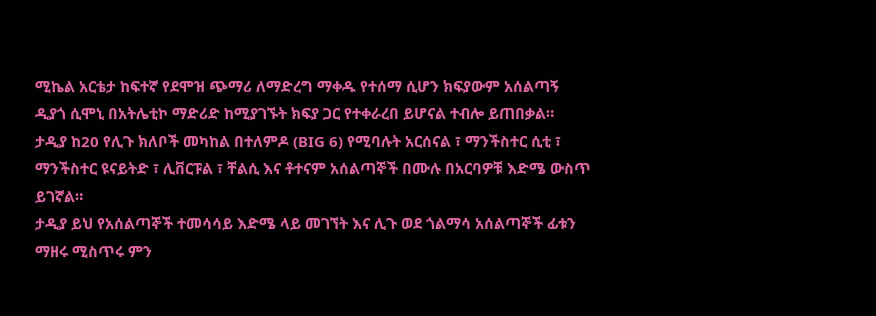ሚኬል አርቴታ ከፍተኛ የደሞዝ ጭማሪ ለማድረግ ማቀዱ የተሰማ ሲሆን ክፍያውም አሰልጣኝ ዲያጎ ሲሞኒ በአትሌቲኮ ማድሪድ ከሚያገኙት ክፍያ ጋር የተቀራረበ ይሆናል ተብሎ ይጠበቃል።
ታዲያ ከ20 የሊጉ ክለቦች መካከል በተለምዶ (BIG 6) የሚባሉት አርሰናል ፣ ማንችስተር ሲቲ ፣ ማንችስተር ዩናይትድ ፣ ሊቨርፑል ፣ ቸልሲ እና ቶተናም አሰልጣኞች በሙሉ በአርባዎቹ እድሜ ውስጥ ይገኛል።
ታዲያ ይህ የአሰልጣኞች ተመሳሳይ እድሜ ላይ መገኘት እና ሊጉ ወደ ጎልማሳ አሰልጣኞች ፊቱን ማዘሩ ሚስጥሩ ምን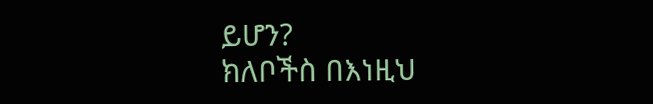ይሆን?
ክለቦችስ በእነዚህ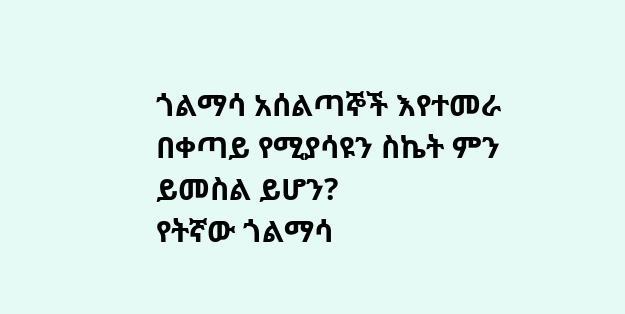ጎልማሳ አሰልጣኞች እየተመራ በቀጣይ የሚያሳዩን ስኬት ምን ይመስል ይሆን?
የትኛው ጎልማሳ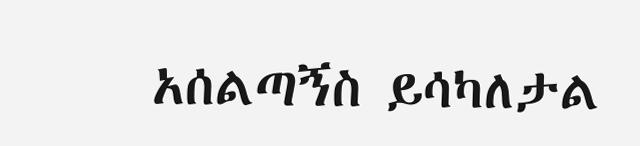አሰልጣኝስ ይሳካለታል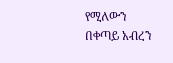የሚለውን በቀጣይ አብረን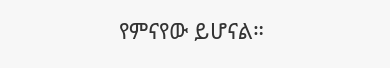የምናየው ይሆናል።